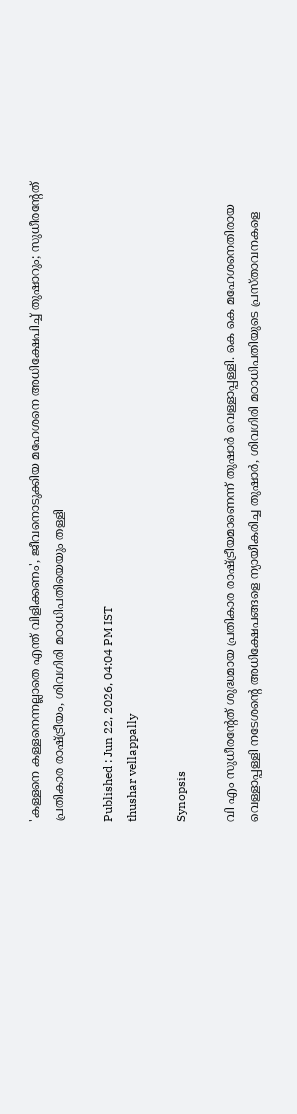'കള്ളനെ കള്ളനെന്നല്ലാതെ എന്ത് വിളിക്കണം', ജീവനൊടുക്കിയ മഹേശനെ അധിക്ഷേപിച്ച് തുഷാറും; സുധീരന്റേത് പ്രതികാര രാഷ്ട്രീയം, ശിവഗിരി മഠാധിപതിയെയും തള്ളി

Published : Jun 22, 2026, 04:04 PM IST
thushar vellappally

Synopsis

വി എം സുധീരന്റേത് ശുദ്ധമായ പ്രതികാര രാഷ്ട്രീയമാണെന്ന് തുഷാർ വെള്ളാപ്പള്ളി. കെ കെ മഹേശനെതിരായ വെള്ളാപ്പള്ളി നടേശന്റെ അധിക്ഷേപങ്ങളെ ന്യായീകരിച്ച തുഷാർ, ശിവഗിരി മഠാധിപതിയുടെ പ്രസ്താവനകളെ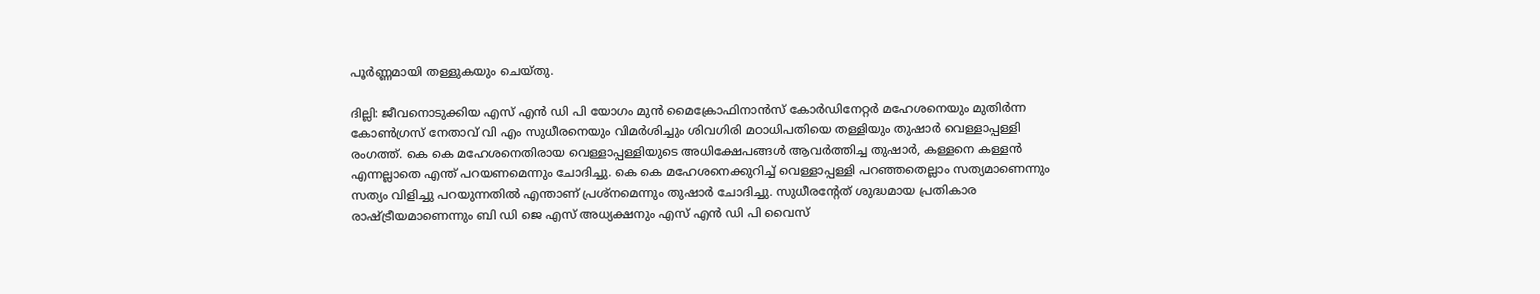പൂർണ്ണമായി തള്ളുകയും ചെയ്തു.

ദില്ലി: ജീവനൊടുക്കിയ എസ് എൻ ഡി പി യോഗം മുൻ മൈക്രോഫിനാൻസ് കോർഡിനേറ്റർ മഹേശനെയും മുതിർന്ന കോൺഗ്രസ് നേതാവ് വി എം സുധീരനെയും വിമർശിച്ചും ശിവഗിരി മഠാധിപതിയെ തള്ളിയും തുഷാർ വെള്ളാപ്പള്ളി രംഗത്ത്. കെ കെ മഹേശനെതിരായ വെള്ളാപ്പള്ളിയുടെ അധിക്ഷേപങ്ങൾ ആവർത്തിച്ച തുഷാർ, കള്ളനെ കള്ളൻ എന്നല്ലാതെ എന്ത് പറയണമെന്നും ചോദിച്ചു. കെ കെ മഹേശനെക്കുറിച്ച് വെള്ളാപ്പള്ളി പറഞ്ഞതെല്ലാം സത്യമാണെന്നും സത്യം വിളിച്ചു പറയുന്നതിൽ എന്താണ് പ്രശ്നമെന്നും തുഷാർ ചോദിച്ചു. സുധീരന്റേത് ശുദ്ധമായ പ്രതികാര രാഷ്ട്രീയമാണെന്നും ബി ഡി ജെ എസ് അധ്യക്ഷനും എസ് എൻ ഡി പി വൈസ്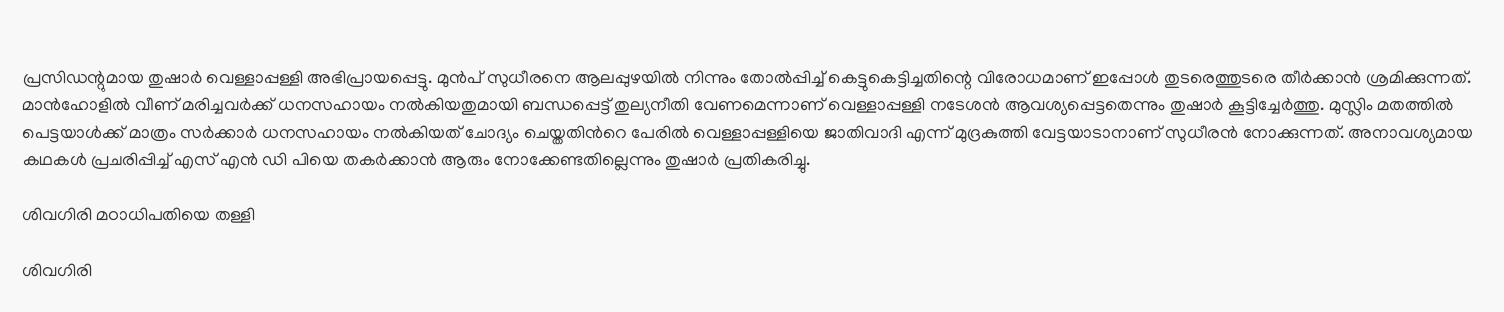പ്രസിഡന്റുമായ തുഷാർ വെള്ളാപ്പള്ളി അഭിപ്രായപ്പെട്ടു. മുൻപ് സുധീരനെ ആലപ്പുഴയിൽ നിന്നും തോൽപ്പിച്ച് കെട്ടുകെട്ടിച്ചതിന്റെ വിരോധമാണ് ഇപ്പോൾ തുടരെത്തുടരെ തീർക്കാൻ ശ്രമിക്കുന്നത്. മാൻഹോളിൽ വീണ് മരിച്ചവർക്ക് ധനസഹായം നൽകിയതുമായി ബന്ധപ്പെട്ട് തുല്യനീതി വേണമെന്നാണ് വെള്ളാപ്പള്ളി നടേശൻ ആവശ്യപ്പെട്ടതെന്നും തുഷാർ കൂട്ടിച്ചേർത്തു. മുസ്ലിം മതത്തിൽ പെട്ടയാൾക്ക് മാത്രം സർക്കാർ ധനസഹായം നൽകിയത് ചോദ്യം ചെയ്തതിന്‍റെ പേരിൽ വെള്ളാപ്പള്ളിയെ ജാതിവാദി എന്ന് മുദ്രകുത്തി വേട്ടയാടാനാണ് സുധീരൻ നോക്കുന്നത്. അനാവശ്യമായ കഥകൾ പ്രചരിപ്പിച്ച് എസ് എൻ ഡി പിയെ തകർക്കാൻ ആരും നോക്കേണ്ടതില്ലെന്നും തുഷാർ പ്രതികരിച്ചു.

ശിവഗിരി മഠാധിപതിയെ തള്ളി

ശിവഗിരി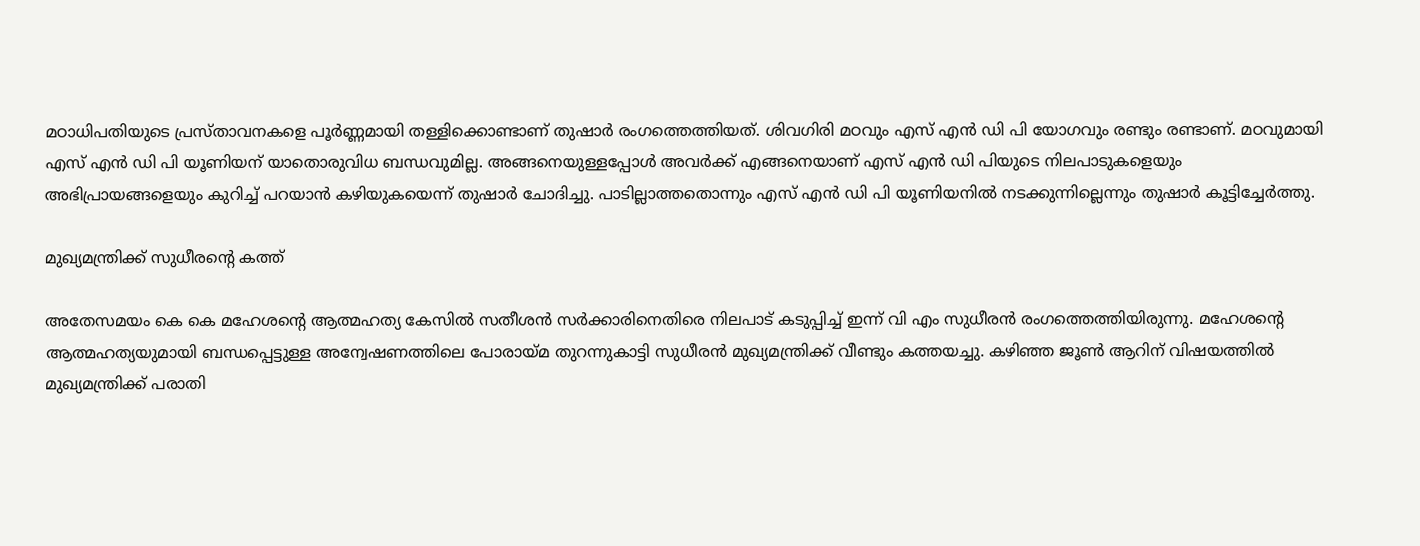മഠാധിപതിയുടെ പ്രസ്താവനകളെ പൂർണ്ണമായി തള്ളിക്കൊണ്ടാണ് തുഷാർ രംഗത്തെത്തിയത്. ശിവഗിരി മഠവും എസ് എൻ ഡി പി യോഗവും രണ്ടും രണ്ടാണ്. മഠവുമായി എസ് എൻ ഡി പി യൂണിയന് യാതൊരുവിധ ബന്ധവുമില്ല. അങ്ങനെയുള്ളപ്പോൾ അവർക്ക് എങ്ങനെയാണ് എസ് എൻ ഡി പിയുടെ നിലപാടുകളെയും അഭിപ്രായങ്ങളെയും കുറിച്ച് പറയാൻ കഴിയുകയെന്ന് തുഷാർ ചോദിച്ചു. പാടില്ലാത്തതൊന്നും എസ് എൻ ഡി പി യൂണിയനിൽ നടക്കുന്നില്ലെന്നും തുഷാർ കൂട്ടിച്ചേർത്തു.

മുഖ്യമന്ത്രിക്ക് സുധീരന്‍റെ കത്ത്

അതേസമയം കെ കെ മഹേശന്റെ ആത്മഹത്യ കേസിൽ സതീശൻ സർക്കാരിനെതിരെ നിലപാട് കടുപ്പിച്ച് ഇന്ന് വി എം സുധീരൻ രംഗത്തെത്തിയിരുന്നു. മഹേശന്റെ ആത്മഹത്യയുമായി ബന്ധപ്പെട്ടുള്ള അന്വേഷണത്തിലെ പോരായ്മ തുറന്നുകാട്ടി സുധീരൻ മുഖ്യമന്ത്രിക്ക് വീണ്ടും കത്തയച്ചു. കഴിഞ്ഞ ജൂൺ ആറിന് വിഷയത്തിൽ മുഖ്യമന്ത്രിക്ക് പരാതി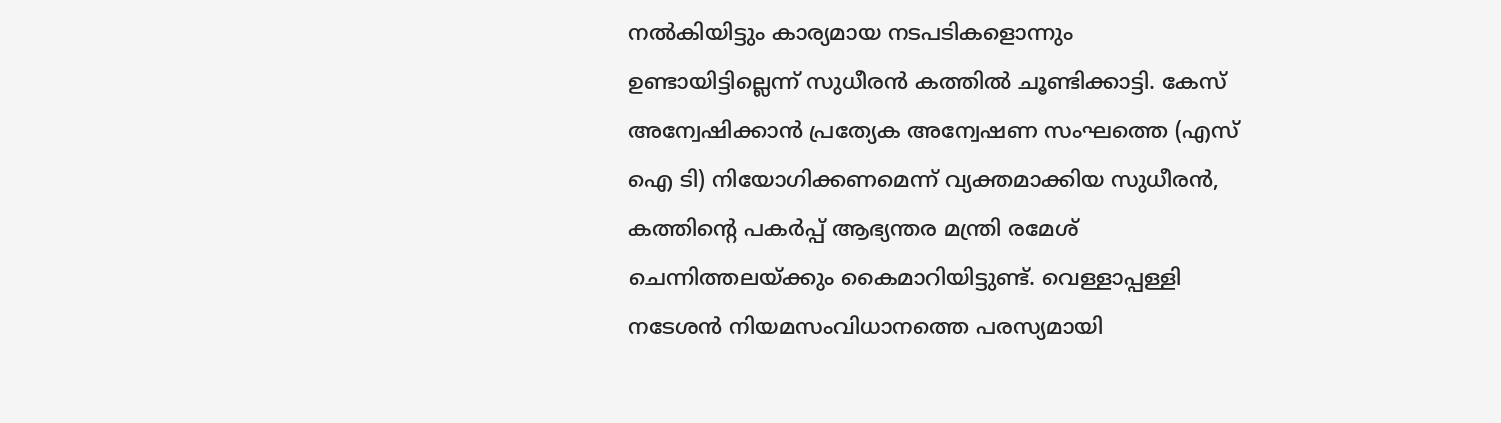നൽകിയിട്ടും കാര്യമായ നടപടികളൊന്നും ഉണ്ടായിട്ടില്ലെന്ന് സുധീരൻ കത്തിൽ ചൂണ്ടിക്കാട്ടി. കേസ് അന്വേഷിക്കാൻ പ്രത്യേക അന്വേഷണ സംഘത്തെ (എസ് ഐ ടി) നിയോഗിക്കണമെന്ന് വ്യക്തമാക്കിയ സുധീരൻ, കത്തിന്റെ പകർപ്പ് ആഭ്യന്തര മന്ത്രി രമേശ് ചെന്നിത്തലയ്ക്കും കൈമാറിയിട്ടുണ്ട്. വെള്ളാപ്പള്ളി നടേശൻ നിയമസംവിധാനത്തെ പരസ്യമായി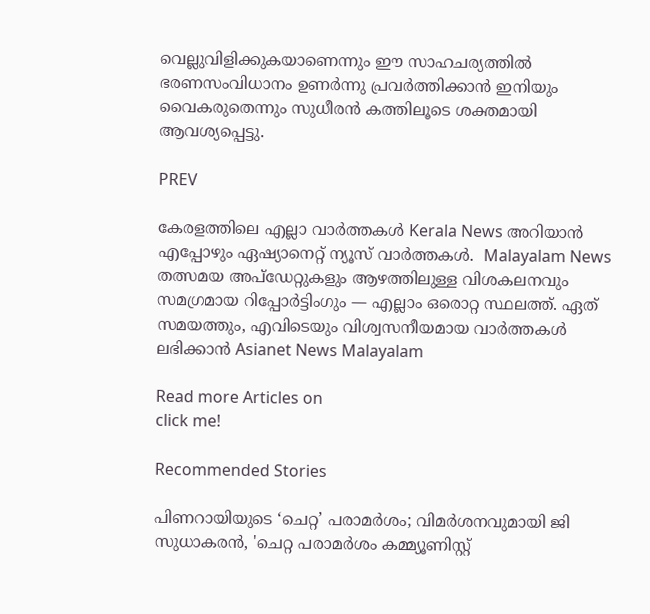വെല്ലുവിളിക്കുകയാണെന്നും ഈ സാഹചര്യത്തിൽ ഭരണസംവിധാനം ഉണർന്നു പ്രവർത്തിക്കാൻ ഇനിയും വൈകരുതെന്നും സുധീരൻ കത്തിലൂടെ ശക്തമായി ആവശ്യപ്പെട്ടു.

PREV

കേരളത്തിലെ എല്ലാ വാർത്തകൾ Kerala News അറിയാൻ  എപ്പോഴും ഏഷ്യാനെറ്റ് ന്യൂസ് വാർത്തകൾ.  Malayalam News   തത്സമയ അപ്‌ഡേറ്റുകളും ആഴത്തിലുള്ള വിശകലനവും സമഗ്രമായ റിപ്പോർട്ടിംഗും — എല്ലാം ഒരൊറ്റ സ്ഥലത്ത്. ഏത് സമയത്തും, എവിടെയും വിശ്വസനീയമായ വാർത്തകൾ ലഭിക്കാൻ Asianet News Malayalam

Read more Articles on
click me!

Recommended Stories

പിണറായിയുടെ ‘ചെറ്റ’ പരാമർശം; വിമർശനവുമായി ജി സുധാകരൻ, 'ചെറ്റ പരാമർശം കമ്മ്യൂണിസ്റ്റ്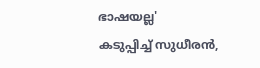ഭാഷയല്ല'
കടുപ്പിച്ച് സുധീരൻ,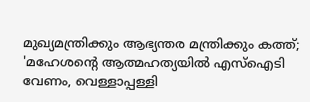മുഖ്യമന്ത്രിക്കും ആഭ്യന്തര മന്ത്രിക്കും കത്ത്; 'മഹേശന്റെ ആത്മഹത്യയിൽ എസ്ഐടി വേണം, വെള്ളാപ്പള്ളി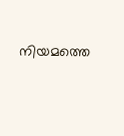നിയമത്തെ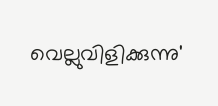വെല്ലുവിളിക്കുന്നു'